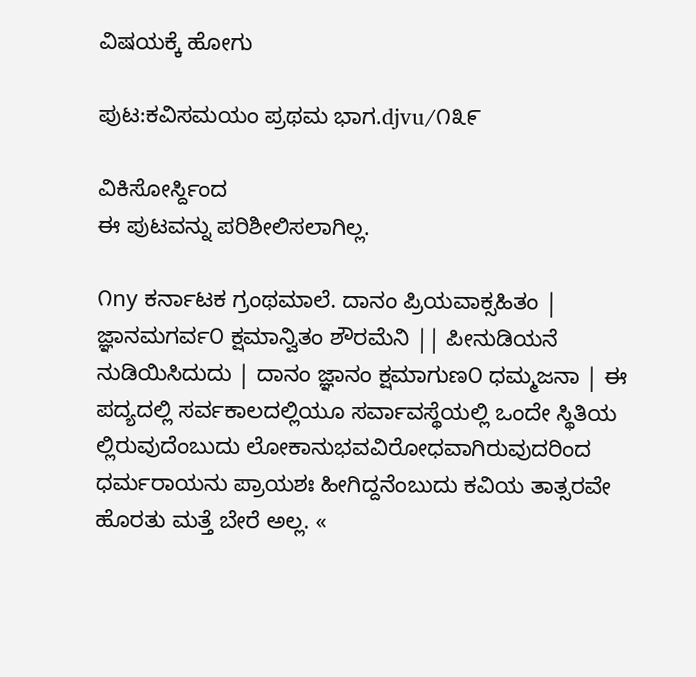ವಿಷಯಕ್ಕೆ ಹೋಗು

ಪುಟ:ಕವಿಸಮಯಂ ಪ್ರಥಮ ಭಾಗ.djvu/೧೩೯

ವಿಕಿಸೋರ್ಸ್ದಿಂದ
ಈ ಪುಟವನ್ನು ಪರಿಶೀಲಿಸಲಾಗಿಲ್ಲ.

೧ny ಕರ್ನಾಟಕ ಗ್ರಂಥಮಾಲೆ. ದಾನಂ ಪ್ರಿಯವಾಕ್ಸಹಿತಂ | ಜ್ಞಾನಮಗರ್ವ೦ ಕ್ಷಮಾನ್ವಿತಂ ಶೌರಮೆನಿ || ಪೀನುಡಿಯನೆ ನುಡಿಯಿಸಿದುದು | ದಾನಂ ಜ್ಞಾನಂ ಕ್ಷಮಾಗುಣ೦ ಧಮ್ಮಜನಾ | ಈ ಪದ್ಯದಲ್ಲಿ ಸರ್ವಕಾಲದಲ್ಲಿಯೂ ಸರ್ವಾವಸ್ಥೆಯಲ್ಲಿ ಒಂದೇ ಸ್ಥಿತಿಯ ಲ್ಲಿರುವುದೆಂಬುದು ಲೋಕಾನುಭವವಿರೋಧವಾಗಿರುವುದರಿಂದ ಧರ್ಮರಾಯನು ಪ್ರಾಯಶಃ ಹೀಗಿದ್ದನೆಂಬುದು ಕವಿಯ ತಾತ್ಸರವೇ ಹೊರತು ಮತ್ತೆ ಬೇರೆ ಅಲ್ಲ. «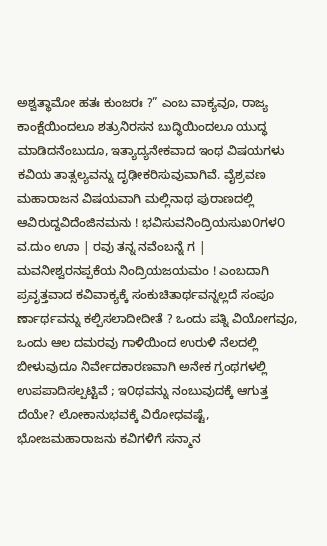ಅಶ್ವತ್ಥಾಮೋ ಹತಃ ಕುಂಜರಃ ?” ಎಂಬ ವಾಕ್ಯವೂ, ರಾಜ್ಯ ಕಾಂಕ್ಷೆಯಿಂದಲೂ ಶತ್ರುನಿರಸನ ಬುದ್ಧಿಯಿಂದಲೂ ಯುದ್ಧ ಮಾಡಿದನೆಂಬುದೂ, ಇತ್ಯಾದ್ಯನೇಕವಾದ ಇಂಥ ವಿಷಯಗಳು ಕವಿಯ ತಾತ್ಸಲ್ಯವನ್ನು ದೃಢೀಕರಿಸುವುವಾಗಿವೆ. ವೈಶ್ರವಣ ಮಹಾರಾಜನ ವಿಷಯವಾಗಿ ಮಲ್ಲಿನಾಥ ಪುರಾಣದಲ್ಲಿ ಆವಿರುದ್ದವಿದೆಂಜಿನಮನು ! ಭವಿಸುವನಿಂದ್ರಿಯಸುಖ೦ಗಳ೦ ವ.ದುಂ ಊಾ | ರವು ತನ್ನ ನವೆಂಬನ್ನೆ ಗ | ಮವನೀಶ್ವರನಪ್ಪಕೆಯ ನಿಂದ್ರಿಯಜಯಮಂ ! ಎಂಬದಾಗಿ ಪ್ರವೃತ್ತವಾದ ಕವಿವಾಕ್ಯಕ್ಕೆ ಸಂಕುಚಿತಾರ್ಥವನ್ನಲ್ಲದೆ ಸಂಪೂ ರ್ಣಾರ್ಥವನ್ನು ಕಲ್ಪಿಸಲಾದೀದೀತೆ ? ಒಂದು ಪತ್ನಿ ವಿಯೋಗವೂ, ಒಂದು ಆಲ ದಮರವು ಗಾಳಿಯಿಂದ ಉರುಳಿ ನೆಲದಲ್ಲಿ ಬೀಳುವುದೂ ನಿರ್ವೇದಕಾರಣವಾಗಿ ಅನೇಕ ಗ್ರಂಥಗಳಲ್ಲಿ ಉಪಪಾದಿಸಲ್ಪಟ್ಟಿವೆ ; ಇ೦ಥವನ್ನು ನಂಬುವುದಕ್ಕೆ ಆಗುತ್ತ ದೆಯೇ? ಲೋಕಾನುಭವಕ್ಕೆ ವಿರೋಧವಷ್ಟೆ, ಭೋಜಮಹಾರಾಜನು ಕವಿಗಳಿಗೆ ಸನ್ಮಾನ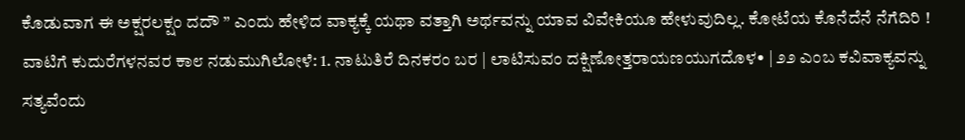ಕೊಡುವಾಗ ಈ ಅಕ್ಷರಲಕ್ಷಂ ದದೌ ” ಎಂದು ಹೇಳಿದ ವಾಕ್ಯಕ್ಕೆ ಯಥಾ ವತ್ತಾಗಿ ಅರ್ಥವನ್ನು ಯಾವ ವಿವೇಕಿಯೂ ಹೇಳುವುದಿಲ್ಲ. ಕೋಟೆಯ ಕೊನೆದೆನೆ ನೆಗೆದಿರಿ ! ವಾಟಿಗೆ ಕುದುರೆಗಳನವರ ಕಾ೮ ನಡುಮುಗಿಲೋಳೆ: 1. ನಾಟುತಿರೆ ದಿನಕರಂ ಬರ | ಲಾಟಿಸುವಂ ದಕ್ಷಿಣೋತ್ತರಾಯಣಯುಗದೊಳ• | ೨೨ ಎಂಬ ಕವಿವಾಕ್ಯವನ್ನು ಸತ್ಯವೆಂದು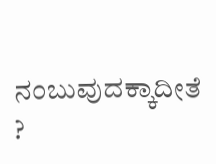ನಂಬುವುದಕ್ಕಾದೀತೆ ?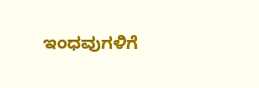ಇಂಧವುಗಳಿಗೆ